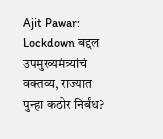Ajit Pawar: Lockdown बद्दल उपमुख्यमंत्र्यांचं वक्तव्य, राज्यात पुन्हा कठोर निर्बंध?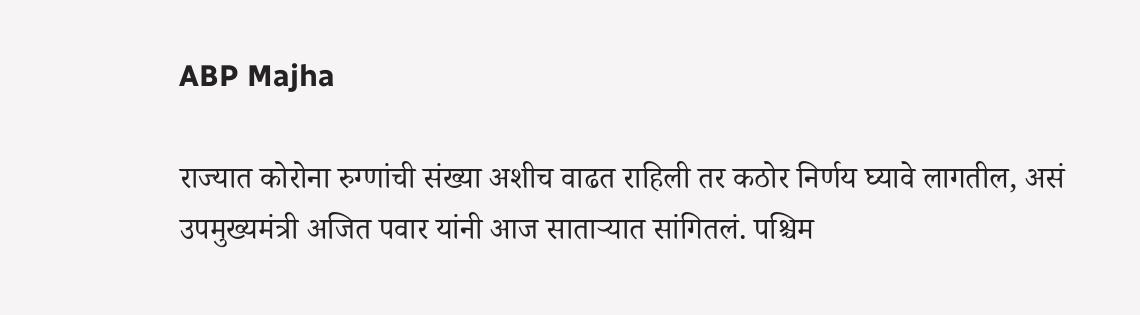ABP Majha

राज्यात कोरोना रुग्णांची संख्या अशीच वाढत राहिली तर कठोर निर्णय घ्यावे लागतील, असं उपमुख्यमंत्री अजित पवार यांनी आज साताऱ्यात सांगितलं. पश्चिम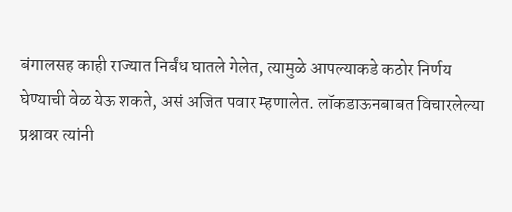बंगालसह काही राज्यात निर्बंध घातले गेलेत, त्यामुळे आपल्याकडे कठोर निर्णय घेण्याची वेळ येऊ शकते, असं अजित पवार म्हणालेत. लॉकडाऊनबाबत विचारलेल्या प्रश्नावर त्यांनी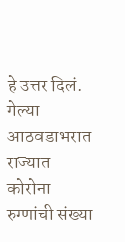हे उत्तर दिलं. गेल्या आठवडाभरात राज्यात कोरोना रुग्णांची संख्या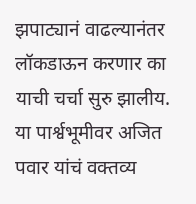झपाट्यानं वाढल्यानंतर लॉकडाऊन करणार का याची चर्चा सुरु झालीय. या पार्श्वभूमीवर अजित पवार यांचं वक्तव्य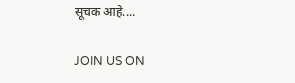सूचक आहे....

JOIN US ON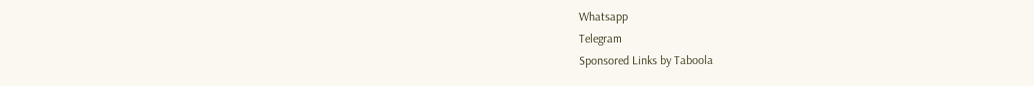Whatsapp
Telegram
Sponsored Links by Taboola